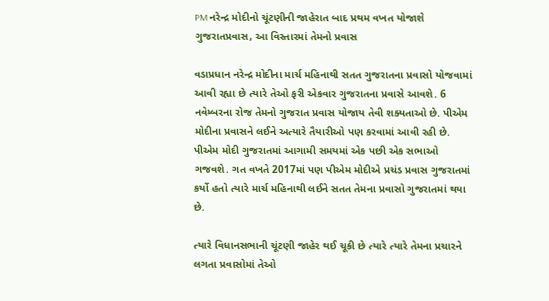PM નરેન્દ્ર મોદીનો ચૂંટણીની જાહેરાત બાદ પ્રથમ વખત યોજાશે ગુજરાતપ્રવાસ, આ વિસ્તારમાં તેમનો પ્રવાસ

વડાપ્રધાન નરેન્દ્ર મોદીના માર્ચ મહિનાથી સતત ગુજરાતના પ્રવાસો યોજવામાં આવી રહ્યા છે ત્યારે તેઓ ફરી એકવાર ગુજરાતના પ્રવાસે આવશે. 6 નવેમ્બરના રોજ તેમનો ગુજરાત પ્રવાસ યોજાય તેવી શક્યતાઓ છે. પીએમ મોદીના પ્રવાસને લઈને અત્યારે તૈયારીઓ પણ કરવામાં આવી રહી છે. પીએમ મોદી ગુજરાતમાં આગામી સમયમાં એક પછી એક સભાઓ ગજવશે. ગત વખતે 2017માં પણ પીએમ મોદીએ પ્રચંડ પ્રવાસ ગુજરાતમાં કર્યો હતો ત્યારે માર્ચ મહિનાથી લઈને સતત તેમના પ્રવાસો ગુજરાતમાં થયા છે.

ત્યારે વિધાનસભાની ચૂંટણી જાહેર થઈ ચૂકી છે ત્યારે ત્યારે તેમના પ્રચારને લગતા પ્રવાસોમાં તેઓ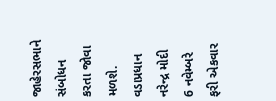જાહેરસભાને સંબોધન કરતા જોવા મળશે. વડાપ્રધાન નરેન્દ્ર મોદી 6 નવેમ્બરે ફરી એકવાર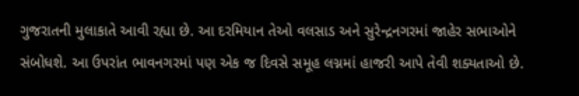ગુજરાતની મુલાકાતે આવી રહ્યા છે. આ દરમિયાન તેઓ વલસાડ અને સુરેન્દ્રનગરમાં જાહેર સભાઓને સંબોધશે. આ ઉપરાંત ભાવનગરમાં પણ એક જ દિવસે સમૂહ લગ્નમાં હાજરી આપે તેવી શક્યતાઓ છે.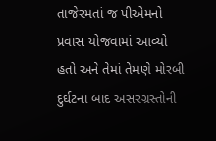તાજેરમતાં જ પીએમનો પ્રવાસ યોજવામાં આવ્યો હતો અને તેમાં તેમણે મોરબી દુર્ઘટના બાદ અસરગ્રસ્તોની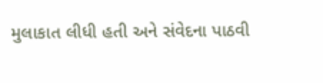મુલાકાત લીધી હતી અને સંવેદના પાઠવી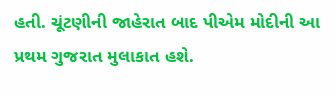હતી. ચૂંટણીની જાહેરાત બાદ પીએમ મોદીની આ પ્રથમ ગુજરાત મુલાકાત હશે.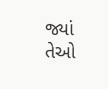જ્યાં તેઓ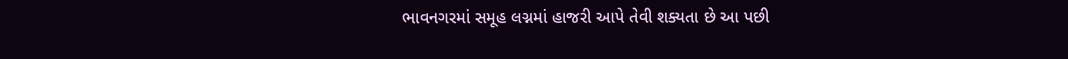ભાવનગરમાં સમૂહ લગ્નમાં હાજરી આપે તેવી શક્યતા છે આ પછી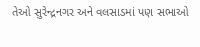તેઓ સુરેન્દ્રનગર અને વલસાડમાં પણ સભાઓ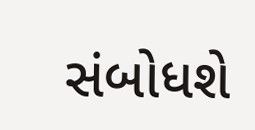સંબોધશે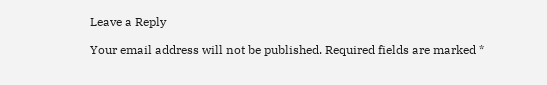Leave a Reply

Your email address will not be published. Required fields are marked *